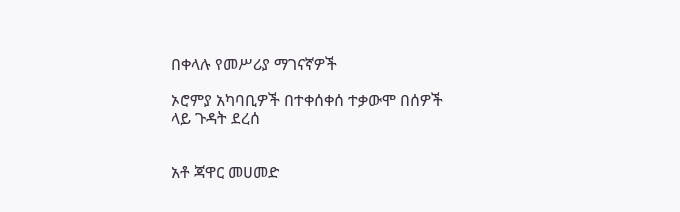በቀላሉ የመሥሪያ ማገናኛዎች

ኦሮምያ አካባቢዎች በተቀሰቀሰ ተቃውሞ በሰዎች ላይ ጉዳት ደረሰ


አቶ ጃዋር መሀመድ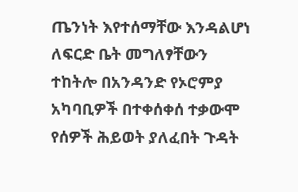ጤንነት እየተሰማቸው እንዳልሆነ ለፍርድ ቤት መግለፃቸውን ተከትሎ በአንዳንድ የኦሮምያ አካባቢዎች በተቀሰቀሰ ተቃውሞ የሰዎች ሕይወት ያለፈበት ጉዳት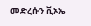መድረሱን ቪኦኤ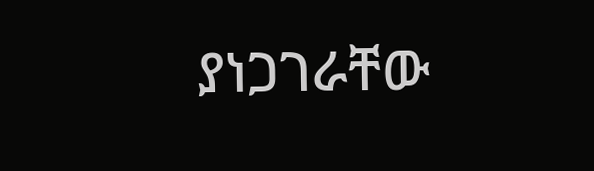ያነጋገራቸው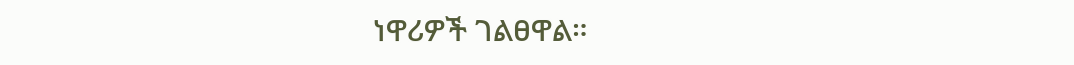ነዋሪዎች ገልፀዋል።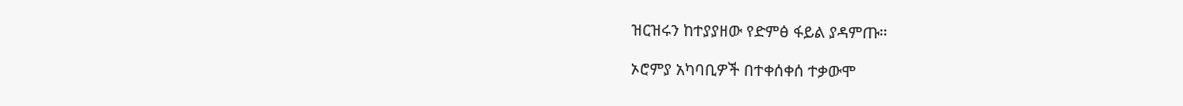ዝርዝሩን ከተያያዘው የድምፅ ፋይል ያዳምጡ።

ኦሮምያ አካባቢዎች በተቀሰቀሰ ተቃውሞ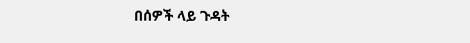በሰዎች ላይ ጉዳት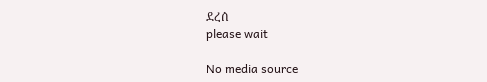ደረሰ
please wait

No media source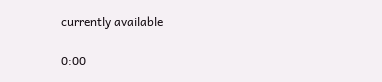currently available

0:00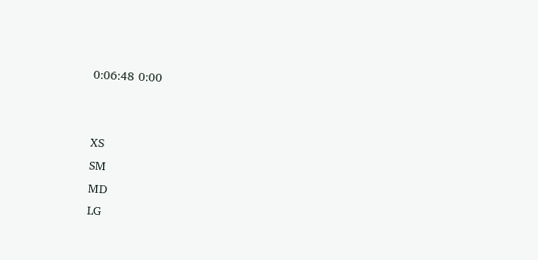0:06:48 0:00


XS
SM
MD
LG